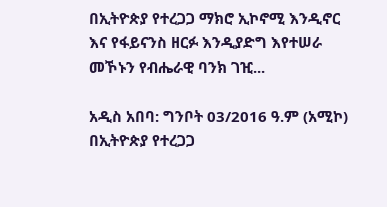በኢትዮጵያ የተረጋጋ ማክሮ ኢኮኖሚ እንዲኖር እና የፋይናንስ ዘርፉ እንዲያድግ እየተሠራ መኾኑን የብሔራዊ ባንክ ገዢ...

አዲስ አበባ: ግንቦት 03/2016 ዓ.ም (አሚኮ) በኢትዮጵያ የተረጋጋ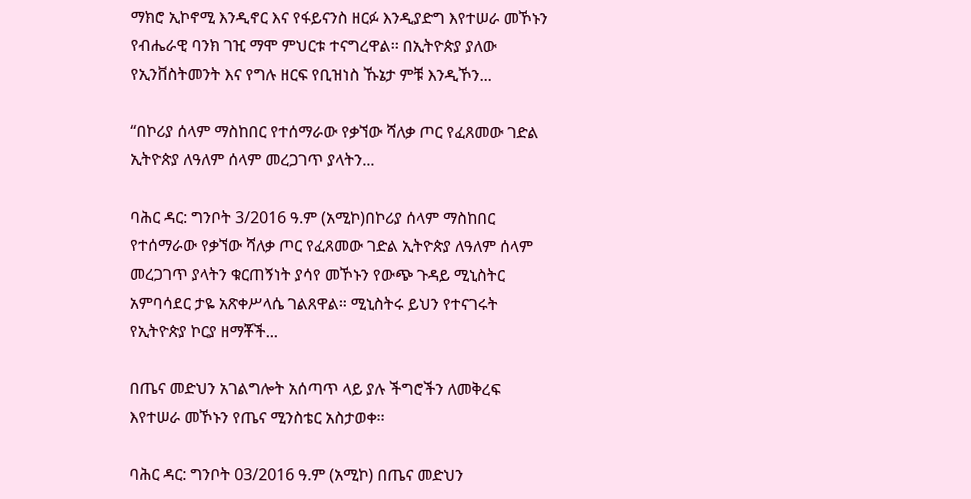ማክሮ ኢኮኖሚ እንዲኖር እና የፋይናንስ ዘርፉ እንዲያድግ እየተሠራ መኾኑን የብሔራዊ ባንክ ገዢ ማሞ ምህርቱ ተናግረዋል፡፡ በኢትዮጵያ ያለው የኢንቨስትመንት እና የግሉ ዘርፍ የቢዝነስ ኹኔታ ምቹ እንዲኾን...

“በኮሪያ ሰላም ማስከበር የተሰማራው የቃኘው ሻለቃ ጦር የፈጸመው ገድል ኢትዮጵያ ለዓለም ሰላም መረጋገጥ ያላትን...

ባሕር ዳር: ግንቦት 3/2016 ዓ.ም (አሚኮ)በኮሪያ ሰላም ማስከበር የተሰማራው የቃኘው ሻለቃ ጦር የፈጸመው ገድል ኢትዮጵያ ለዓለም ሰላም መረጋገጥ ያላትን ቁርጠኝነት ያሳየ መኾኑን የውጭ ጉዳይ ሚኒስትር አምባሳደር ታዬ አጽቀሥላሴ ገልጸዋል። ሚኒስትሩ ይህን የተናገሩት የኢትዮጵያ ኮርያ ዘማቾች...

በጤና መድህን አገልግሎት አሰጣጥ ላይ ያሉ ችግሮችን ለመቅረፍ እየተሠራ መኾኑን የጤና ሚንስቴር አስታወቀ፡፡

ባሕር ዳር: ግንቦት 03/2016 ዓ.ም (አሚኮ) በጤና መድህን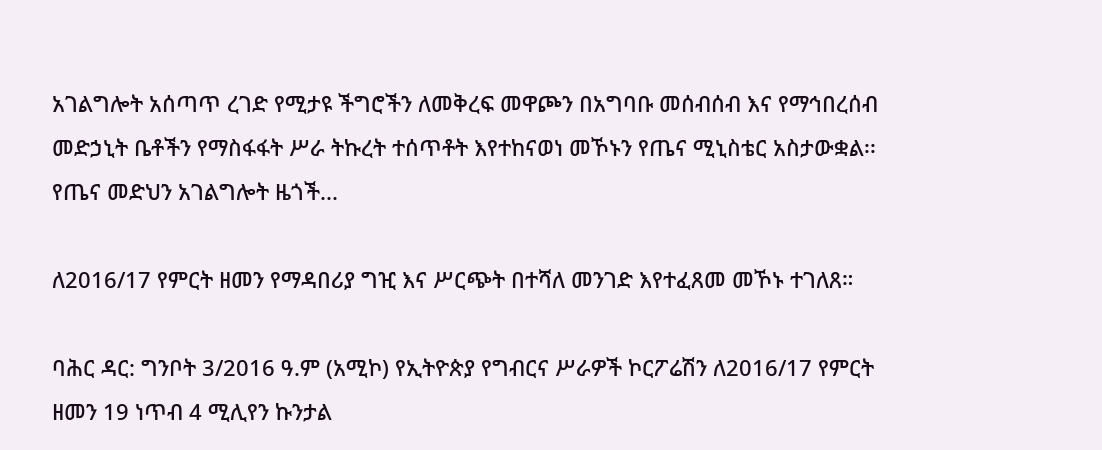አገልግሎት አሰጣጥ ረገድ የሚታዩ ችግሮችን ለመቅረፍ መዋጮን በአግባቡ መሰብሰብ እና የማኅበረሰብ መድኃኒት ቤቶችን የማስፋፋት ሥራ ትኩረት ተሰጥቶት እየተከናወነ መኾኑን የጤና ሚኒስቴር አስታውቋል፡፡ የጤና መድህን አገልግሎት ዜጎች...

ለ2016/17 የምርት ዘመን የማዳበሪያ ግዢ እና ሥርጭት በተሻለ መንገድ እየተፈጸመ መኾኑ ተገለጸ።

ባሕር ዳር: ግንቦት 3/2016 ዓ.ም (አሚኮ) የኢትዮጵያ የግብርና ሥራዎች ኮርፖሬሽን ለ2016/17 የምርት ዘመን 19 ነጥብ 4 ሚሊየን ኩንታል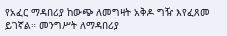የአፈር ማዳበሪያ ከውጭ ለመግዛት አቅዶ ግዥ እየፈጸመ ይገኛል። መንግሥት ለማዳበሪያ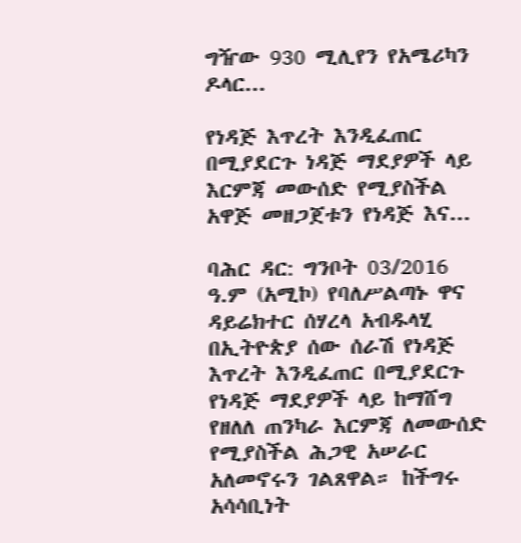ግዥው 930 ሚሊየን የአሜሪካን ዶላር...

የነዳጅ እጥረት እንዲፈጠር በሚያደርጉ ነዳጅ ማደያዎች ላይ እርምጃ መውሰድ የሚያስችል አዋጅ መዘጋጀቱን የነዳጅ እና...

ባሕር ዳር: ግንቦት 03/2016 ዓ.ም (አሚኮ) የባለሥልጣኑ ዋና ዳይሬክተር ሰሃረላ አብዱላሂ በኢትዮጵያ ሰው ሰራሽ የነዳጅ እጥረት እንዲፈጠር በሚያደርጉ የነዳጅ ማደያዎች ላይ ከማሸግ የዘለለ ጠንካራ እርምጃ ለመውሰድ የሚያስችል ሕጋዊ አሠራር አለመኖሩን ገልጸዋል። ከችግሩ አሳሳቢነት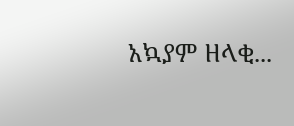አኳያም ዘላቂ...